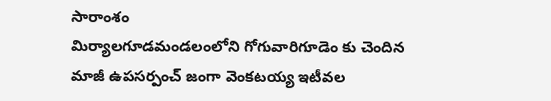సారాంశం
మిర్యాలగూడమండలంలోని గోగువారిగూడెం కు చెందిన మాజీ ఉపసర్పంచ్ జంగా వెంకటయ్య ఇటీవల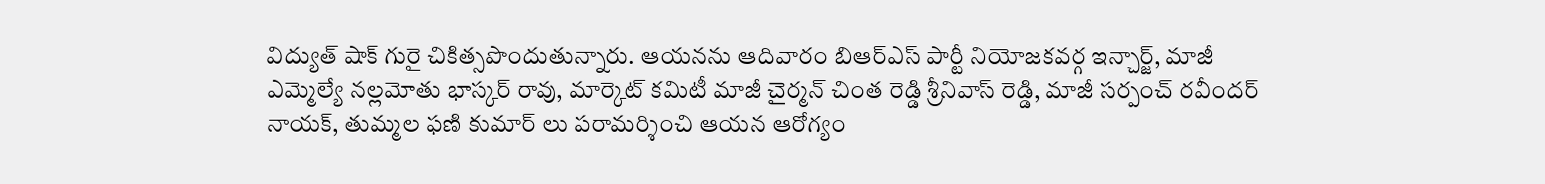విద్యుత్ షాక్ గురై చికిత్సపొందుతున్నారు. ఆయనను ఆదివారం బిఆర్ఎస్ పార్టీ నియోజకవర్గ ఇన్చార్జ్, మాజీ ఎమ్మెల్యే నల్లమోతు భాస్కర్ రావు, మార్కెట్ కమిటీ మాజీ చైర్మన్ చింత రెడ్డి శ్రీనివాస్ రెడ్డి, మాజీ సర్పంచ్ రవీందర్ నాయక్, తుమ్మల ఫణి కుమార్ లు పరామర్శించి ఆయన ఆరోగ్యం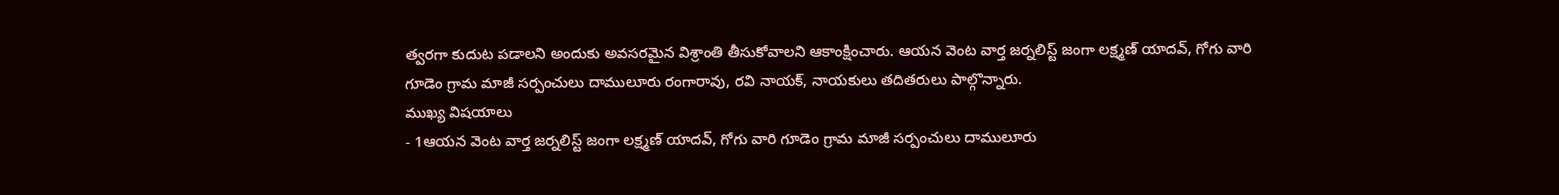త్వరగా కుదుట పడాలని అందుకు అవసరమైన విశ్రాంతి తీసుకోవాలని ఆకాంక్షించారు. ఆయన వెంట వార్త జర్నలిస్ట్ జంగా లక్ష్మణ్ యాదవ్, గోగు వారి గూడెం గ్రామ మాజీ సర్పంచులు దాములూరు రంగారావు, రవి నాయక్, నాయకులు తదితరులు పాల్గొన్నారు.
ముఖ్య విషయాలు
- 1ఆయన వెంట వార్త జర్నలిస్ట్ జంగా లక్ష్మణ్ యాదవ్, గోగు వారి గూడెం గ్రామ మాజీ సర్పంచులు దాములూరు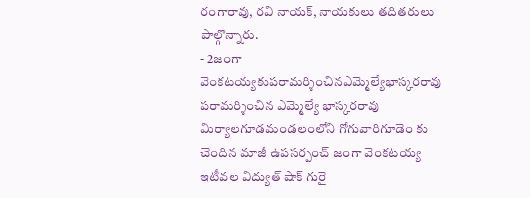రంగారావు, రవి నాయక్, నాయకులు తదితరులు పాల్గొన్నారు.
- 2జంగా వెంకటయ్యకుపరామర్శించినఎమ్మెల్యేభాస్కరరావు పరామర్శించిన ఎమ్మెల్యే భాస్కరరావు
మిర్యాలగూడమండలంలోని గోగువారిగూడెం కు చెందిన మాజీ ఉపసర్పంచ్ జంగా వెంకటయ్య ఇటీవల విద్యుత్ షాక్ గురై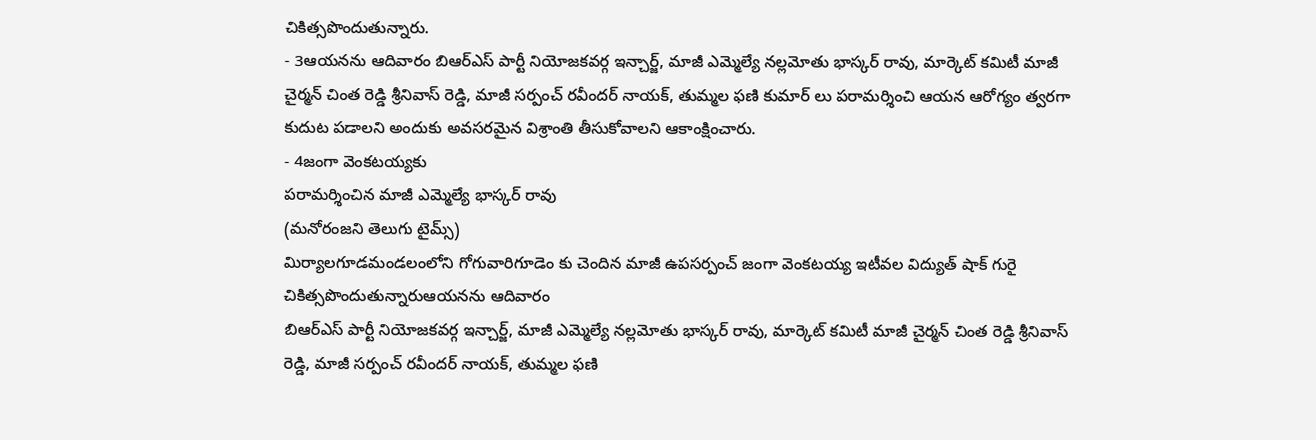చికిత్సపొందుతున్నారు.
- 3ఆయనను ఆదివారం బిఆర్ఎస్ పార్టీ నియోజకవర్గ ఇన్చార్జ్, మాజీ ఎమ్మెల్యే నల్లమోతు భాస్కర్ రావు, మార్కెట్ కమిటీ మాజీ చైర్మన్ చింత రెడ్డి శ్రీనివాస్ రెడ్డి, మాజీ సర్పంచ్ రవీందర్ నాయక్, తుమ్మల ఫణి కుమార్ లు పరామర్శించి ఆయన ఆరోగ్యం త్వరగా కుదుట పడాలని అందుకు అవసరమైన విశ్రాంతి తీసుకోవాలని ఆకాంక్షించారు.
- 4జంగా వెంకటయ్యకు
పరామర్శించిన మాజీ ఎమ్మెల్యే భాస్కర్ రావు
(మనోరంజని తెలుగు టైమ్స్)
మిర్యాలగూడమండలంలోని గోగువారిగూడెం కు చెందిన మాజీ ఉపసర్పంచ్ జంగా వెంకటయ్య ఇటీవల విద్యుత్ షాక్ గురై చికిత్సపొందుతున్నారుఆయనను ఆదివారం
బిఆర్ఎస్ పార్టీ నియోజకవర్గ ఇన్చార్జ్, మాజీ ఎమ్మెల్యే నల్లమోతు భాస్కర్ రావు, మార్కెట్ కమిటీ మాజీ చైర్మన్ చింత రెడ్డి శ్రీనివాస్ రెడ్డి, మాజీ సర్పంచ్ రవీందర్ నాయక్, తుమ్మల ఫణి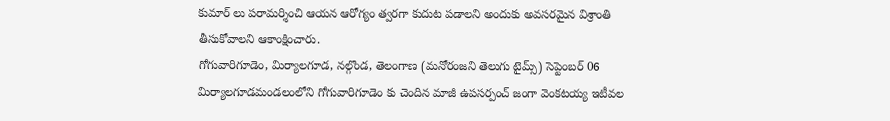కుమార్ లు పరామర్శించి ఆయన ఆరోగ్యం త్వరగా కుదుట పడాలని అందుకు అవసరమైన విశ్రాంతి తీసుకోవాలని ఆకాంక్షించారు.
గోగువారిగూడెం, మిర్యాలగూడ, నల్గొండ, తెలంగాణ (మనోరంజని తెలుగు టైమ్స్) సెప్టెంబర్ 06
మిర్యాలగూడమండలంలోని గోగువారిగూడెం కు చెందిన మాజీ ఉపసర్పంచ్ జంగా వెంకటయ్య ఇటీవల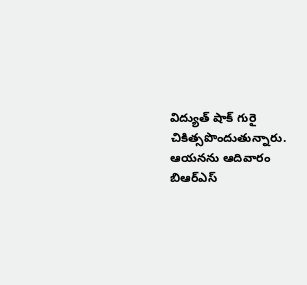విద్యుత్ షాక్ గురై చికిత్సపొందుతున్నారు. ఆయనను ఆదివారం బిఆర్ఎస్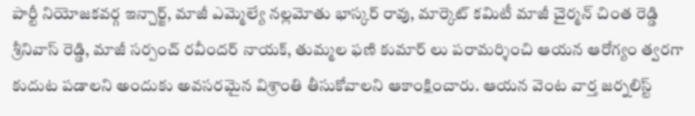పార్టీ నియోజకవర్గ ఇన్చార్జ్, మాజీ ఎమ్మెల్యే నల్లమోతు భాస్కర్ రావు, మార్కెట్ కమిటీ మాజీ చైర్మన్ చింత రెడ్డి శ్రీనివాస్ రెడ్డి, మాజీ సర్పంచ్ రవీందర్ నాయక్, తుమ్మల ఫణి కుమార్ లు పరామర్శించి ఆయన ఆరోగ్యం త్వరగా కుదుట పడాలని అందుకు అవసరమైన విశ్రాంతి తీసుకోవాలని ఆకాంక్షించారు. ఆయన వెంట వార్త జర్నలిస్ట్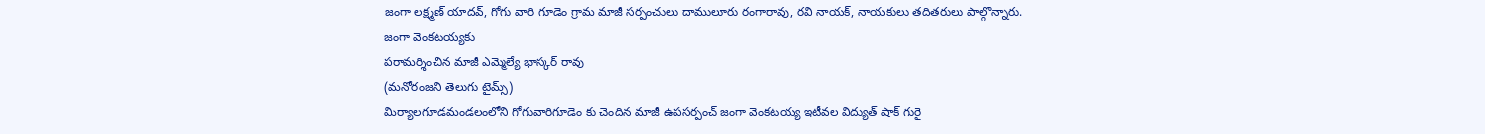జంగా లక్ష్మణ్ యాదవ్, గోగు వారి గూడెం గ్రామ మాజీ సర్పంచులు దాములూరు రంగారావు, రవి నాయక్, నాయకులు తదితరులు పాల్గొన్నారు.
జంగా వెంకటయ్యకు
పరామర్శించిన మాజీ ఎమ్మెల్యే భాస్కర్ రావు
(మనోరంజని తెలుగు టైమ్స్)
మిర్యాలగూడమండలంలోని గోగువారిగూడెం కు చెందిన మాజీ ఉపసర్పంచ్ జంగా వెంకటయ్య ఇటీవల విద్యుత్ షాక్ గురై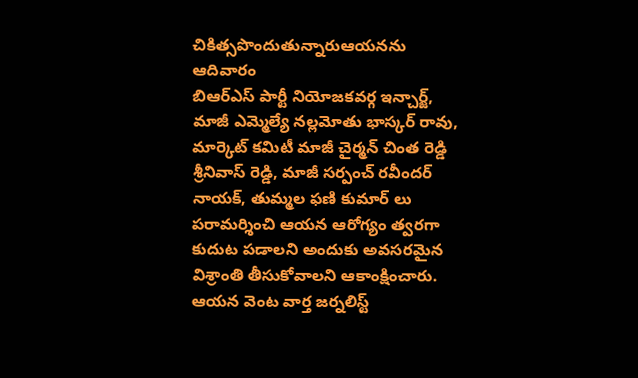చికిత్సపొందుతున్నారుఆయనను ఆదివారం
బిఆర్ఎస్ పార్టీ నియోజకవర్గ ఇన్చార్జ్, మాజీ ఎమ్మెల్యే నల్లమోతు భాస్కర్ రావు, మార్కెట్ కమిటీ మాజీ చైర్మన్ చింత రెడ్డి శ్రీనివాస్ రెడ్డి, మాజీ సర్పంచ్ రవీందర్ నాయక్, తుమ్మల ఫణి కుమార్ లు పరామర్శించి ఆయన ఆరోగ్యం త్వరగా కుదుట పడాలని అందుకు అవసరమైన విశ్రాంతి తీసుకోవాలని ఆకాంక్షించారు. ఆయన వెంట వార్త జర్నలిస్ట్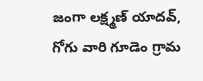జంగా లక్ష్మణ్ యాదవ్, గోగు వారి గూడెం గ్రామ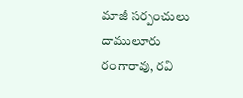మాజీ సర్పంచులు దాములూరు రంగారావు, రవి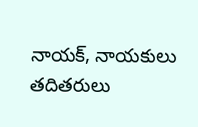నాయక్, నాయకులు తదితరులు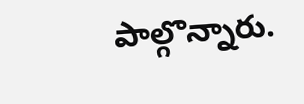పాల్గొన్నారు.